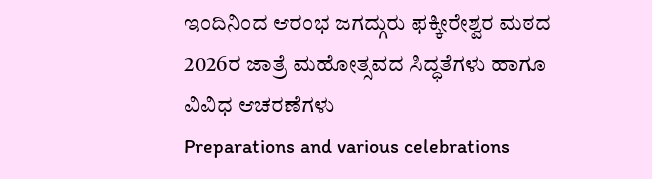ಇಂದಿನಿಂದ ಆರಂಭ ಜಗದ್ಗುರು ಫಕ್ಕೀರೇಶ್ವರ ಮಠದ 2026ರ ಜಾತ್ರೆ ಮಹೋತ್ಸವದ ಸಿದ್ಧತೆಗಳು ಹಾಗೂ ವಿವಿಧ ಆಚರಣೆಗಳು
Preparations and various celebrations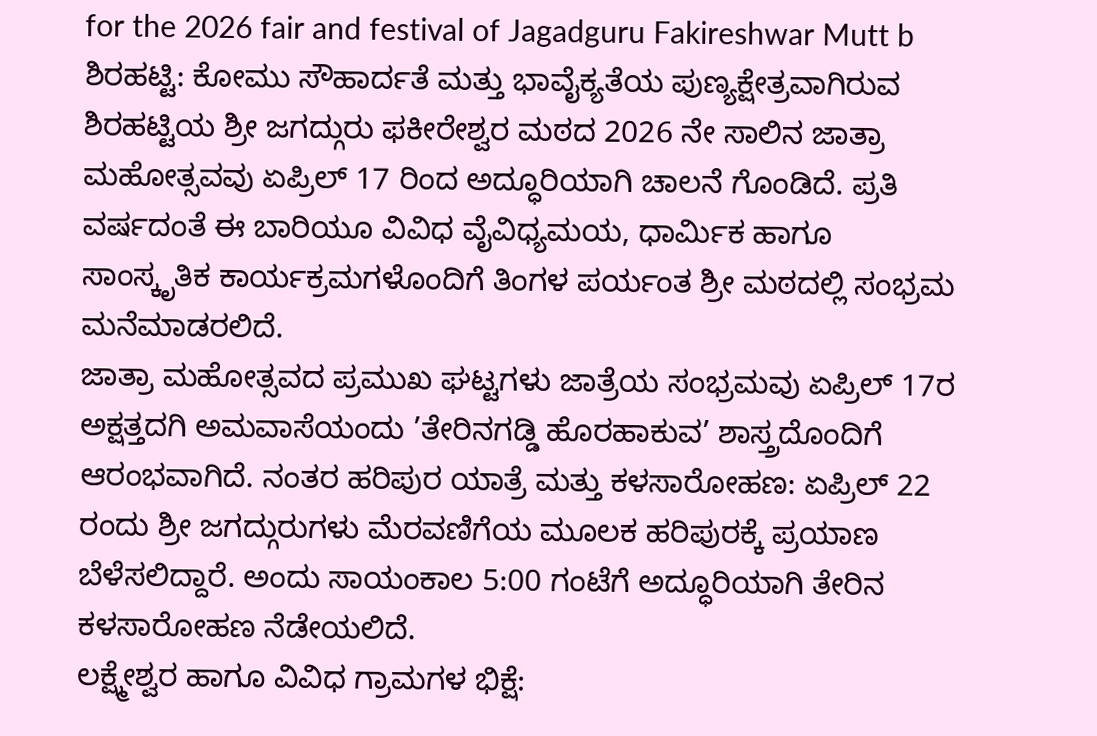for the 2026 fair and festival of Jagadguru Fakireshwar Mutt b
ಶಿರಹಟ್ಟಿ: ಕೋಮು ಸೌಹಾರ್ದತೆ ಮತ್ತು ಭಾವೈಕ್ಯತೆಯ ಪುಣ್ಯಕ್ಷೇತ್ರವಾಗಿರುವ ಶಿರಹಟ್ಟಿಯ ಶ್ರೀ ಜಗದ್ಗುರು ಫಕೀರೇಶ್ವರ ಮಠದ 2026 ನೇ ಸಾಲಿನ ಜಾತ್ರಾ ಮಹೋತ್ಸವವು ಏಪ್ರಿಲ್ 17 ರಿಂದ ಅದ್ಧೂರಿಯಾಗಿ ಚಾಲನೆ ಗೊಂಡಿದೆ. ಪ್ರತಿ ವರ್ಷದಂತೆ ಈ ಬಾರಿಯೂ ವಿವಿಧ ವೈವಿಧ್ಯಮಯ, ಧಾರ್ಮಿಕ ಹಾಗೂ ಸಾಂಸ್ಕೃತಿಕ ಕಾರ್ಯಕ್ರಮಗಳೊಂದಿಗೆ ತಿಂಗಳ ಪರ್ಯಂತ ಶ್ರೀ ಮಠದಲ್ಲಿ ಸಂಭ್ರಮ ಮನೆಮಾಡರಲಿದೆ.
ಜಾತ್ರಾ ಮಹೋತ್ಸವದ ಪ್ರಮುಖ ಘಟ್ಟಗಳು ಜಾತ್ರೆಯ ಸಂಭ್ರಮವು ಏಪ್ರಿಲ್ 17ರ ಅಕ್ಷತ್ತದಗಿ ಅಮವಾಸೆಯಂದು ’ತೇರಿನಗಡ್ಡಿ ಹೊರಹಾಕುವ’ ಶಾಸ್ತ್ರದೊಂದಿಗೆ ಆರಂಭವಾಗಿದೆ. ನಂತರ ಹರಿಪುರ ಯಾತ್ರೆ ಮತ್ತು ಕಳಸಾರೋಹಣ: ಏಪ್ರಿಲ್ 22 ರಂದು ಶ್ರೀ ಜಗದ್ಗುರುಗಳು ಮೆರವಣಿಗೆಯ ಮೂಲಕ ಹರಿಪುರಕ್ಕೆ ಪ್ರಯಾಣ ಬೆಳೆಸಲಿದ್ದಾರೆ. ಅಂದು ಸಾಯಂಕಾಲ 5:00 ಗಂಟೆಗೆ ಅದ್ಧೂರಿಯಾಗಿ ತೇರಿನ ಕಳಸಾರೋಹಣ ನೆಡೇಯಲಿದೆ.
ಲಕ್ಷ್ಮೇಶ್ವರ ಹಾಗೂ ವಿವಿಧ ಗ್ರಾಮಗಳ ಭಿಕ್ಷೆ: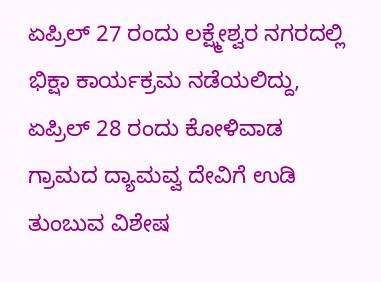ಏಪ್ರಿಲ್ 27 ರಂದು ಲಕ್ಷ್ಮೇಶ್ವರ ನಗರದಲ್ಲಿ ಭಿಕ್ಷಾ ಕಾರ್ಯಕ್ರಮ ನಡೆಯಲಿದ್ದು, ಏಪ್ರಿಲ್ 28 ರಂದು ಕೋಳಿವಾಡ ಗ್ರಾಮದ ದ್ಯಾಮವ್ವ ದೇವಿಗೆ ಉಡಿ ತುಂಬುವ ವಿಶೇಷ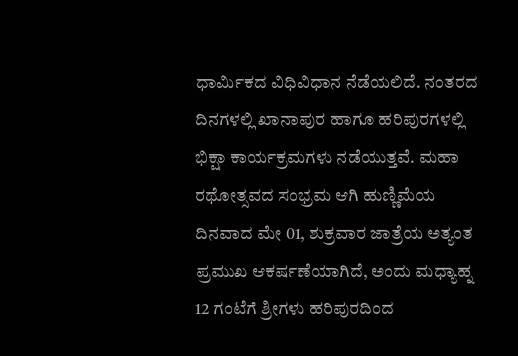ಧಾರ್ಮಿಕದ ವಿಧಿವಿಧಾನ ನೆಡೆಯಲಿದೆ. ನಂತರದ ದಿನಗಳಲ್ಲಿ ಖಾನಾಪುರ ಹಾಗೂ ಹರಿಪುರಗಳಲ್ಲಿ ಭಿಕ್ಷಾ ಕಾರ್ಯಕ್ರಮಗಳು ನಡೆಯುತ್ತವೆ. ಮಹಾ ರಥೋತ್ಸವದ ಸಂಭ್ರಮ ಆಗಿ ಹುಣ್ಣಿಮೆಯ ದಿನವಾದ ಮೇ 01, ಶುಕ್ರವಾರ ಜಾತ್ರೆಯ ಅತ್ಯಂತ ಪ್ರಮುಖ ಆಕರ್ಷಣೆಯಾಗಿದೆ, ಅಂದು ಮಧ್ಯಾಹ್ನ 12 ಗಂಟೆಗೆ ಶ್ರೀಗಳು ಹರಿಪುರದಿಂದ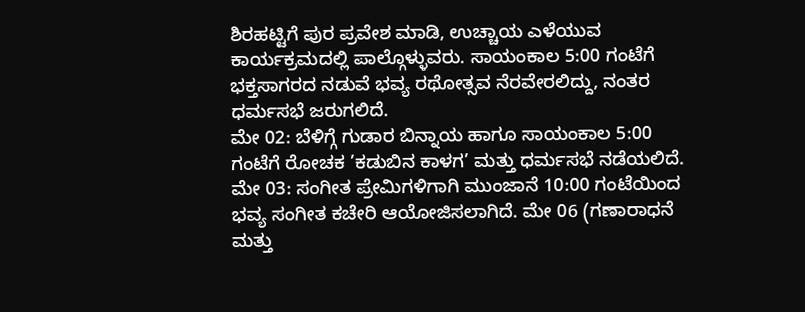ಶಿರಹಟ್ಟಿಗೆ ಪುರ ಪ್ರವೇಶ ಮಾಡಿ, ಉಚ್ಚಾಯ ಎಳೆಯುವ ಕಾರ್ಯಕ್ರಮದಲ್ಲಿ ಪಾಲ್ಗೊಳ್ಳುವರು. ಸಾಯಂಕಾಲ 5:00 ಗಂಟೆಗೆ ಭಕ್ತಸಾಗರದ ನಡುವೆ ಭವ್ಯ ರಥೋತ್ಸವ ನೆರವೇರಲಿದ್ದು, ನಂತರ ಧರ್ಮಸಭೆ ಜರುಗಲಿದೆ.
ಮೇ 02: ಬೆಳಿಗ್ಗೆ ಗುಡಾರ ಬಿನ್ನಾಯ ಹಾಗೂ ಸಾಯಂಕಾಲ 5:00 ಗಂಟೆಗೆ ರೋಚಕ ’ಕಡುಬಿನ ಕಾಳಗ’ ಮತ್ತು ಧರ್ಮಸಭೆ ನಡೆಯಲಿದೆ. ಮೇ 03: ಸಂಗೀತ ಪ್ರೇಮಿಗಳಿಗಾಗಿ ಮುಂಜಾನೆ 10:00 ಗಂಟೆಯಿಂದ ಭವ್ಯ ಸಂಗೀತ ಕಚೇರಿ ಆಯೋಜಿಸಲಾಗಿದೆ. ಮೇ 06 (ಗಣಾರಾಧನೆ ಮತ್ತು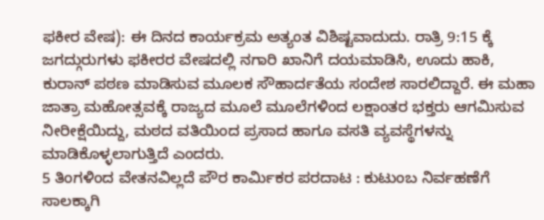ಫಕೀರ ವೇಷ): ಈ ದಿನದ ಕಾರ್ಯಕ್ರಮ ಅತ್ಯಂತ ವಿಶಿಷ್ಟವಾದುದು. ರಾತ್ರಿ 9:15 ಕ್ಕೆ ಜಗದ್ಗುರುಗಳು ಫಕೀರರ ವೇಷದಲ್ಲಿ ನಗಾರಿ ಖಾನಿಗೆ ದಯಮಾಡಿಸಿ, ಊದು ಹಾಕಿ, ಕುರಾನ್ ಪಠಣ ಮಾಡಿಸುವ ಮೂಲಕ ಸೌಹಾರ್ದತೆಯ ಸಂದೇಶ ಸಾರಲಿದ್ದಾರೆ. ಈ ಮಹಾ ಜಾತ್ರಾ ಮಹೋತ್ಸವಕ್ಕೆ ರಾಜ್ಯದ ಮೂಲೆ ಮೂಲೆಗಳಿಂದ ಲಕ್ಷಾಂತರ ಭಕ್ತರು ಆಗಮಿಸುವ ನೀರೀಕ್ಷೆಯಿದ್ದು, ಮಠದ ವತಿಯಿಂದ ಪ್ರಸಾದ ಹಾಗೂ ವಸತಿ ವ್ಯವಸ್ಥೆಗಳನ್ನು ಮಾಡಿಕೊಳ್ಳಲಾಗುತ್ತಿದೆ ಎಂದರು.
5 ತಿಂಗಳಿಂದ ವೇತನವಿಲ್ಲದೆ ಪೌರ ಕಾರ್ಮಿಕರ ಪರದಾಟ : ಕುಟುಂಬ ನಿರ್ವಹಣೆಗೆ ಸಾಲಕ್ಕಾಗಿ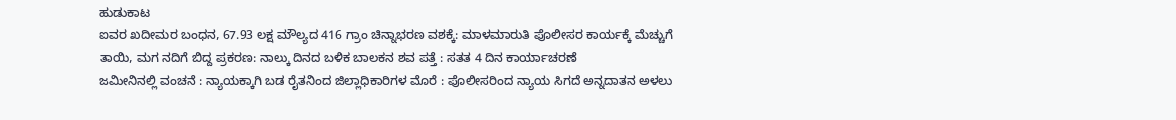ಹುಡುಕಾಟ
ಐವರ ಖದೀಮರ ಬಂಧನ, 67.93 ಲಕ್ಷ ಮೌಲ್ಯದ 416 ಗ್ರಾಂ ಚಿನ್ನಾಭರಣ ವಶಕ್ಕೆ: ಮಾಳಮಾರುತಿ ಪೊಲೀಸರ ಕಾರ್ಯಕ್ಕೆ ಮೆಚ್ಚುಗೆ
ತಾಯಿ, ಮಗ ನದಿಗೆ ಬಿದ್ದ ಪ್ರಕರಣ: ನಾಲ್ಕು ದಿನದ ಬಳಿಕ ಬಾಲಕನ ಶವ ಪತ್ತೆ : ಸತತ 4 ದಿನ ಕಾರ್ಯಾಚರಣೆ
ಜಮೀನಿನಲ್ಲಿ ವಂಚನೆ : ನ್ಯಾಯಕ್ಕಾಗಿ ಬಡ ರೈತನಿಂದ ಜಿಲ್ಲಾಧಿಕಾರಿಗಳ ಮೊರೆ : ಪೊಲೀಸರಿಂದ ನ್ಯಾಯ ಸಿಗದೆ ಅನ್ನದಾತನ ಅಳಲು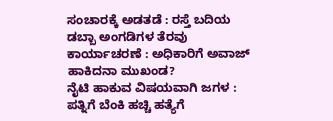ಸಂಚಾರಕ್ಕೆ ಅಡತಡೆ : ರಸ್ತೆ ಬದಿಯ ಡಬ್ಬಾ ಅಂಗಡಿಗಳ ತೆರವು ಕಾರ್ಯಾಚರಣೆ : ಅಧಿಕಾರಿಗೆ ಅವಾಜ್ ಹಾಕಿದನಾ ಮುಖಂಡ?
ನೈಟಿ ಹಾಕುವ ವಿಷಯವಾಗಿ ಜಗಳ : ಪತ್ನಿಗೆ ಬೆಂಕಿ ಹಚ್ಚಿ ಹತ್ಯೆಗೆ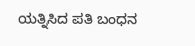ಯತ್ನಿಸಿದ ಪತಿ ಬಂಧನ